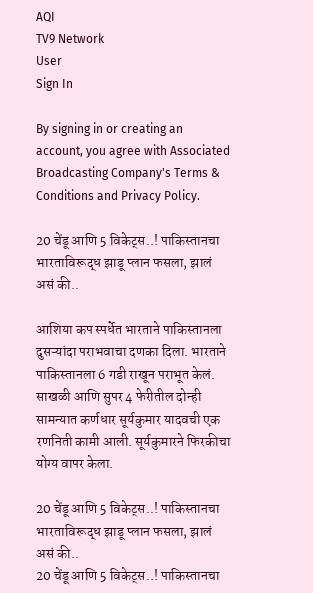AQI
TV9 Network
User
Sign In

By signing in or creating an account, you agree with Associated Broadcasting Company's Terms & Conditions and Privacy Policy.

20 चेंडू आणि 5 विकेट्स..! पाकिस्तानचा भारताविरूद्ध झाडू प्लान फसला, झालं असं की..

आशिया कप स्पर्धेत भारताने पाकिस्तानला दुसऱ्यांदा पराभवाचा दणका दिला. भारताने पाकिस्तानला 6 गडी राखून पराभूत केलं. साखळी आणि सुपर 4 फेरीतील दोन्ही सामन्यात कर्णधार सूर्यकुमार यादवची एक रणनिती कामी आली. सूर्यकुमारने फिरकीचा योग्य वापर केला.

20 चेंडू आणि 5 विकेट्स..! पाकिस्तानचा भारताविरूद्ध झाडू प्लान फसला, झालं असं की..
20 चेंडू आणि 5 विकेट्स..! पाकिस्तानचा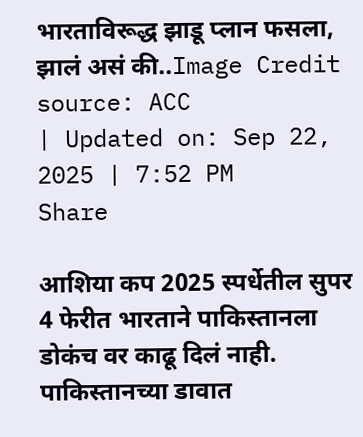भारताविरूद्ध झाडू प्लान फसला, झालं असं की..Image Credit source: ACC
| Updated on: Sep 22, 2025 | 7:52 PM
Share

आशिया कप 2025 स्पर्धेतील सुपर 4 फेरीत भारताने पाकिस्तानला डोकंच वर काढू दिलं नाही. पाकिस्तानच्या डावात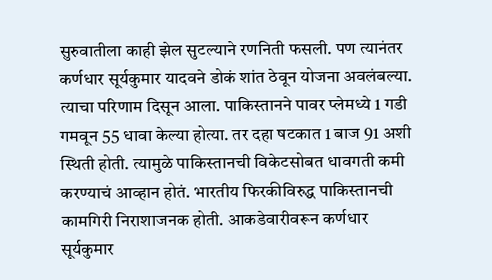सुरुवातीला काही झेल सुटल्याने रणनिती फसली. पण त्यानंतर कर्णधार सूर्यकुमार यादवने डोकं शांत ठेवून योजना अवलंबल्या. त्याचा परिणाम दिसून आला. पाकिस्तानने पावर प्लेमध्ये 1 गडी गमवून 55 धावा केल्या होत्या. तर दहा षटकात 1 बाज 91 अशी स्थिती होती. त्यामुळे पाकिस्तानची विकेटसोबत धावगती कमी करण्याचं आव्हान होतं. भारतीय फिरकीविरुद्ध पाकिस्तानची कामगिरी निराशाजनक होती. आकडेवारीवरून कर्णधार सूर्यकुमार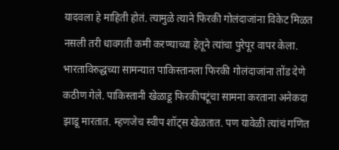यादवला हे माहिती होतं. त्यामुळे त्याने फिरकी गोलंदाजांना विकेट मिळत नसली तरी धावगती कमी करण्याच्या हेतूने त्यांचा पुरेपूर वापर केला. भारताविरुद्धच्या सामन्यात पाकिस्तानला फिरकी गोलंदाजांना तोंड देणे कठीण गेले. पाकिस्तानी खेळाडू फिरकीपटूंचा सामना करताना अनेकदा झाडू मारतात. म्हणजेच स्वीप शॉट्स खेळतात. पण यावेळी त्यांचं गणित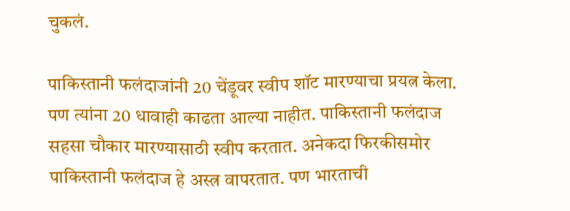चुकलं.

पाकिस्तानी फलंदाजांनी 20 चेंडूवर स्वीप शॉट मारण्याचा प्रयत्न केला. पण त्यांना 20 धावाही काढता आल्या नाहीत. पाकिस्तानी फलंदाज सहसा चौकार मारण्यासाठी स्वीप करतात. अनेकदा फिरकीसमोर पाकिस्तानी फलंदाज हे अस्त्र वापरतात. पण भारताची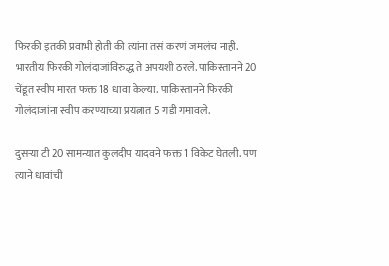फिरकी इतकी प्रवाभी होती की त्यांना तसं करणं जमलंच नाही. भारतीय फिरकी गोलंदाजांविरुद्ध ते अपयशी ठरले. पाकिस्तानने 20 चेंडूत स्वीप मारत फक्त 18 धावा केल्या. पाकिस्तानने फिरकी गोलंदाजांना स्वीप करण्याच्या प्रयत्नात 5 गडी गमावले.

दुसऱ्या टी 20 सामन्यात कुलदीप यादवने फक्त 1 विकेट घेतली. पण त्याने धावांची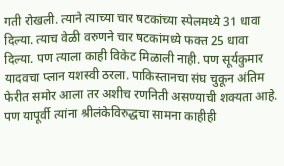गती रोखली. त्याने त्याच्या चार षटकांच्या स्पेलमध्ये 31 धावा दिल्या. त्याच वेळी वरुणने चार षटकांमध्ये फक्त 25 धावा दिल्या. पण त्याला काही विकेट मिळाली नाही. पण सूर्यकुमार यादवचा प्लान यशस्वी ठरला. पाकिस्तानचा संघ चुकून अंतिम फेरीत समोर आला तर अशीच रणनिती असण्याची शक्यता आहे. पण यापूर्वी त्यांना श्रीलंकेविरुद्धचा सामना काहीही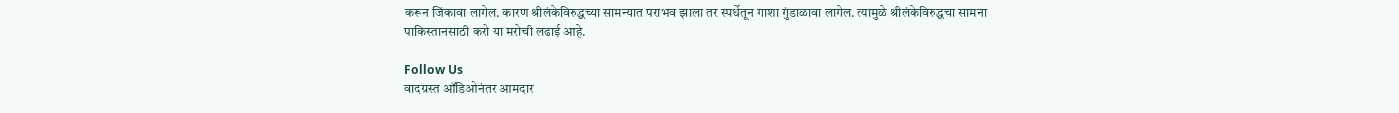करून जिंकावा लागेल. कारण श्रीलंकेविरुद्धच्या सामन्यात पराभव झाला तर स्पर्धेतून गाशा गुंडाळावा लागेल. त्यामुळे श्रीलंकेविरुद्धचा सामना पाकिस्तानसाठी करो या मरोची लढाई आहे.

Follow Us
वादग्रस्त ऑडिओनंतर आमदार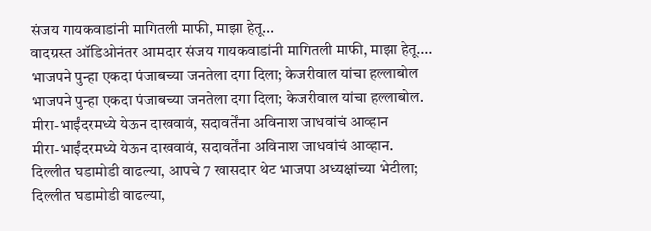संजय गायकवाडांनी मागितली माफी, माझा हेतू...
वादग्रस्त ऑडिओनंतर आमदार संजय गायकवाडांनी मागितली माफी, माझा हेतू....
भाजपने पुन्हा एकदा पंजाबच्या जनतेला दगा दिला; केजरीवाल यांचा हल्लाबोल
भाजपने पुन्हा एकदा पंजाबच्या जनतेला दगा दिला; केजरीवाल यांचा हल्लाबोल.
मीरा-भाईंदरमध्ये येऊन दाखवावं, सदावर्तेंना अविनाश जाधवांचं आव्हान
मीरा-भाईंदरमध्ये येऊन दाखवावं, सदावर्तेंना अविनाश जाधवांचं आव्हान.
दिल्लीत घडामोडी वाढल्या, आपचे 7 खासदार थेट भाजपा अध्यक्षांच्या भेटीला;
दिल्लीत घडामोडी वाढल्या,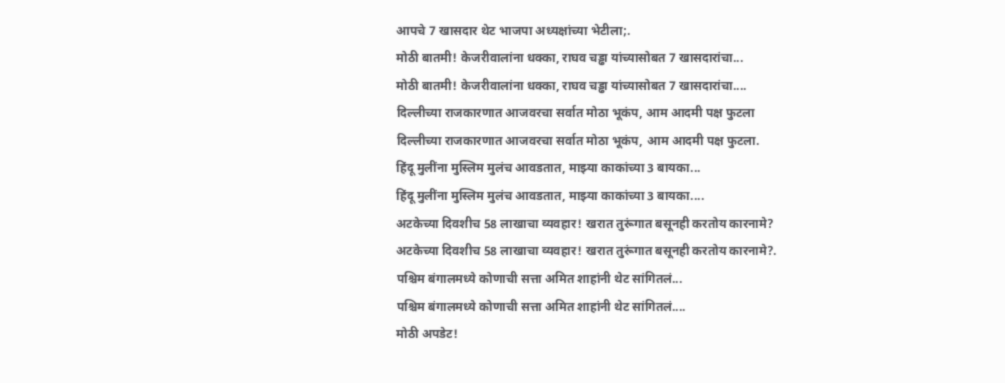आपचे 7 खासदार थेट भाजपा अध्यक्षांच्या भेटीला;.
मोठी बातमी! केजरीवालांना धक्का, राघव चड्ढा यांच्यासोबत 7 खासदारांचा...
मोठी बातमी! केजरीवालांना धक्का, राघव चड्ढा यांच्यासोबत 7 खासदारांचा....
दिल्लीच्या राजकारणात आजवरचा सर्वात मोठा भूकंप, आम आदमी पक्ष फुटला
दिल्लीच्या राजकारणात आजवरचा सर्वात मोठा भूकंप, आम आदमी पक्ष फुटला.
हिंदू मुलींना मुस्लिम मुलंच आवडतात, माझ्या काकांच्या 3 बायका...
हिंदू मुलींना मुस्लिम मुलंच आवडतात, माझ्या काकांच्या 3 बायका....
अटकेच्या दिवशीच 58 लाखाचा व्यवहार! खरात तुरूंगात बसूनही करतोय कारनामे?
अटकेच्या दिवशीच 58 लाखाचा व्यवहार! खरात तुरूंगात बसूनही करतोय कारनामे?.
पश्चिम बंगालमध्ये कोणाची सत्ता अमित शाहांनी थेट सांगितलं...
पश्चिम बंगालमध्ये कोणाची सत्ता अमित शाहांनी थेट सांगितलं....
मोठी अपडेट!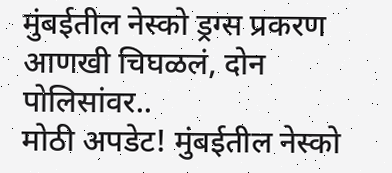मुंबईतील नेस्को ड्रग्स प्रकरण आणखी चिघळलं, दोन पोलिसांवर..
मोठी अपडेट! मुंबईतील नेस्को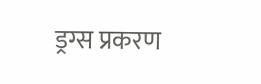ड्रग्स प्रकरण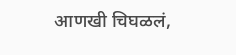आणखी चिघळलं,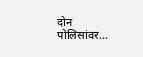दोन पोलिसांवर...